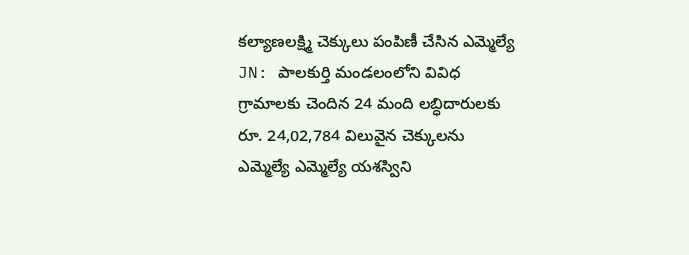కల్యాణలక్ష్మి చెక్కులు పంపిణీ చేసిన ఎమ్మెల్యే
JN: పాలకుర్తి మండలంలోని వివిధ గ్రామాలకు చెందిన 24 మంది లబ్ధిదారులకు రూ. 24,02,784 విలువైన చెక్కులను ఎమ్మెల్యే ఎమ్మెల్యే యశస్విని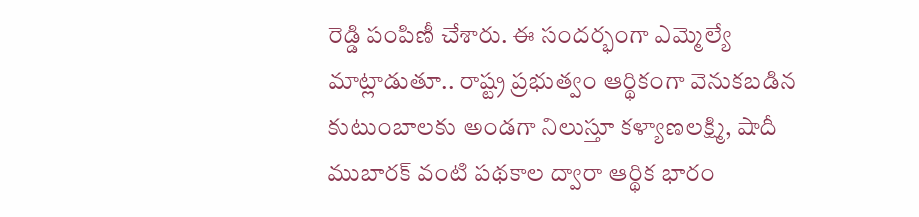రెడ్డి పంపిణీ చేశారు. ఈ సందర్భంగా ఎమ్మెల్యే మాట్లాడుతూ.. రాష్ట్ర ప్రభుత్వం ఆర్థికంగా వెనుకబడిన కుటుంబాలకు అండగా నిలుస్తూ కళ్యాణలక్ష్మి, షాదీ ముబారక్ వంటి పథకాల ద్వారా ఆర్థిక భారం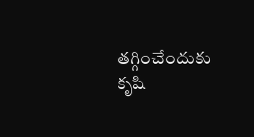తగ్గించేందుకు కృషి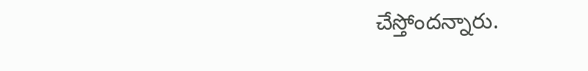చేస్తోందన్నారు.